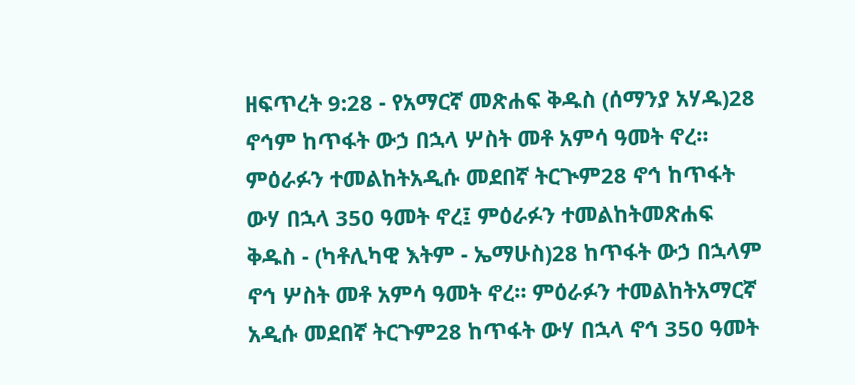ዘፍጥረት 9:28 - የአማርኛ መጽሐፍ ቅዱስ (ሰማንያ አሃዱ)28 ኖኅም ከጥፋት ውኃ በኋላ ሦስት መቶ አምሳ ዓመት ኖረ። ምዕራፉን ተመልከትአዲሱ መደበኛ ትርጒም28 ኖኅ ከጥፋት ውሃ በኋላ 350 ዓመት ኖረ፤ ምዕራፉን ተመልከትመጽሐፍ ቅዱስ - (ካቶሊካዊ እትም - ኤማሁስ)28 ከጥፋት ውኃ በኋላም ኖኅ ሦስት መቶ አምሳ ዓመት ኖረ። ምዕራፉን ተመልከትአማርኛ አዲሱ መደበኛ ትርጉም28 ከጥፋት ውሃ በኋላ ኖኅ 350 ዓመት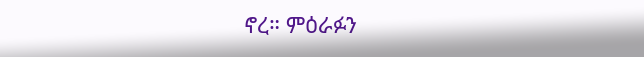ኖረ። ምዕራፉን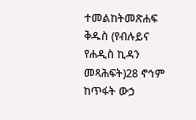ተመልከትመጽሐፍ ቅዱስ (የብሉይና የሐዲስ ኪዳን መጻሕፍት)28 ኖኅም ከጥፋት ውኃ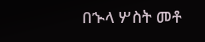በኍላ ሦስት መቶ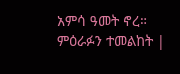አምሳ ዓመት ኖረ። ምዕራፉን ተመልከት |